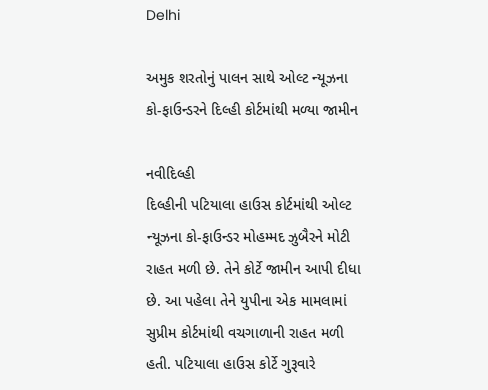Delhi

અમુક શરતોનું પાલન સાથે ઓલ્ટ ન્યૂઝના કો-ફાઉન્ડરને દિલ્હી કોર્ટમાંથી મળ્યા જામીન

નવીદિલ્હી
દિલ્હીની પટિયાલા હાઉસ કોર્ટમાંથી ઓલ્ટ ન્યૂઝના કો-ફાઉન્ડર મોહમ્મદ ઝુબૈરને મોટી રાહત મળી છે. તેને કોર્ટે જામીન આપી દીધા છે. આ પહેલા તેને યુપીના એક મામલામાં સુપ્રીમ કોર્ટમાંથી વચગાળાની રાહત મળી હતી. પટિયાલા હાઉસ કોર્ટે ગુરૂવારે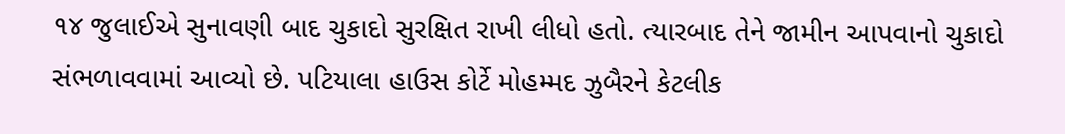૧૪ જુલાઈએ સુનાવણી બાદ ચુકાદો સુરક્ષિત રાખી લીધો હતો. ત્યારબાદ તેને જામીન આપવાનો ચુકાદો સંભળાવવામાં આવ્યો છે. પટિયાલા હાઉસ કોર્ટે મોહમ્મદ ઝુબૈરને કેટલીક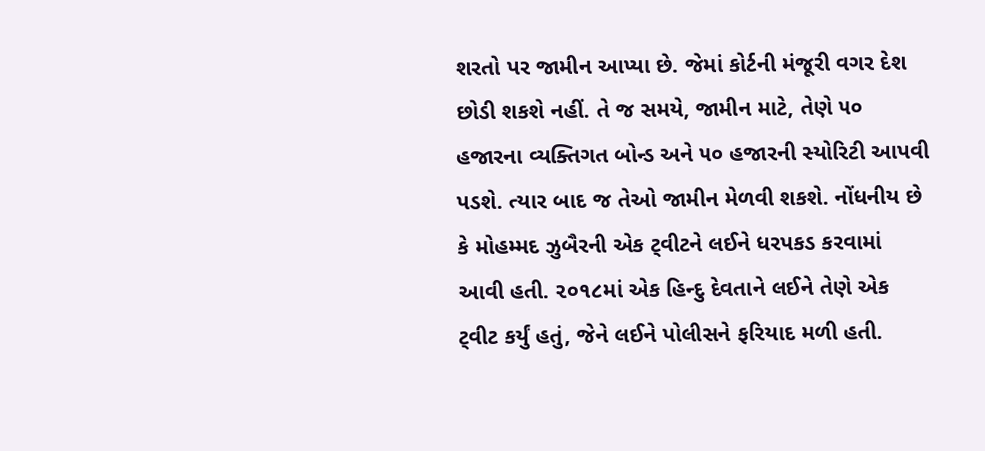શરતો પર જામીન આપ્યા છે. જેમાં કોર્ટની મંજૂરી વગર દેશ છોડી શકશે નહીં. તે જ સમયે, જામીન માટે, તેણે ૫૦ હજારના વ્યક્તિગત બોન્ડ અને ૫૦ હજારની સ્યોરિટી આપવી પડશે. ત્યાર બાદ જ તેઓ જામીન મેળવી શકશે. નોંધનીય છે કે મોહમ્મદ ઝુબૈરની એક ટ્‌વીટને લઈને ધરપકડ કરવામાં આવી હતી. ૨૦૧૮માં એક હિન્દુ દેવતાને લઈને તેણે એક ટ્‌વીટ કર્યું હતું, જેને લઈને પોલીસને ફરિયાદ મળી હતી.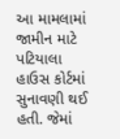આ મામલામાં જામીન માટે પટિયાલા હાઉસ કોર્ટમાં સુનાવણી થઈ હતી. જેમાં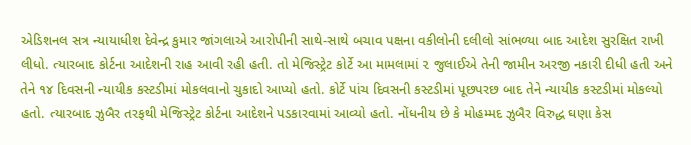એડિશનલ સત્ર ન્યાયાધીશ દેવેન્દ્ર કુમાર જાંગલાએ આરોપીની સાથે-સાથે બચાવ પક્ષના વકીલોની દલીલો સાંભળ્યા બાદ આદેશ સુરક્ષિત રાખી લીધો. ત્યારબાદ કોર્ટના આદેશની રાહ આવી રહી હતી. તો મેજિસ્ટ્રેટ કોર્ટે આ મામલામાં ૨ જુલાઈએ તેની જામીન અરજી નકારી દીધી હતી અને તેને ૧૪ દિવસની ન્યાયીક કસ્ટડીમાં મોકલવાનો ચુકાદો આપ્યો હતો. કોર્ટે પાંચ દિવસની કસ્ટડીમાં પૂછપરછ બાદ તેને ન્યાયીક કસ્ટડીમાં મોકલ્યો હતો. ત્યારબાદ ઝુબૈર તરફથી મેજિસ્ટ્રેટ કોર્ટના આદેશને પડકારવામાં આવ્યો હતો. નોંધનીય છે કે મોહમ્મદ ઝુબૈર વિરુદ્ધ ઘણા કેસ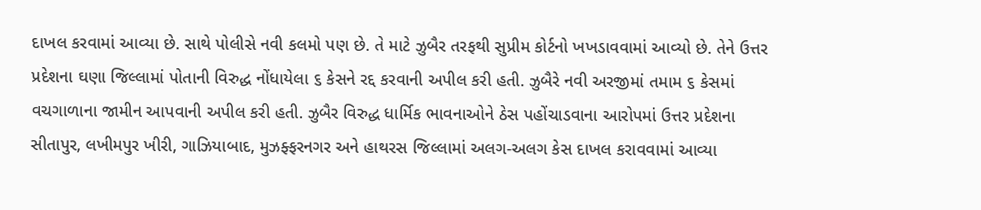દાખલ કરવામાં આવ્યા છે. સાથે પોલીસે નવી કલમો પણ છે. તે માટે ઝુબૈર તરફથી સુપ્રીમ કોર્ટનો ખખડાવવામાં આવ્યો છે. તેને ઉત્તર પ્રદેશના ઘણા જિલ્લામાં પોતાની વિરુદ્ધ નોંધાયેલા ૬ કેસને રદ્દ કરવાની અપીલ કરી હતી. ઝુબૈરે નવી અરજીમાં તમામ ૬ કેસમાં વચગાળાના જામીન આપવાની અપીલ કરી હતી. ઝુબૈર વિરુદ્ધ ધાર્મિક ભાવનાઓને ઠેસ પહોંચાડવાના આરોપમાં ઉત્તર પ્રદેશના સીતાપુર, લખીમપુર ખીરી, ગાઝિયાબાદ, મુઝફ્ફરનગર અને હાથરસ જિલ્લામાં અલગ-અલગ કેસ દાખલ કરાવવામાં આવ્યા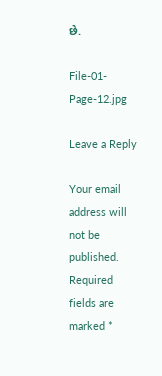છે.

File-01-Page-12.jpg

Leave a Reply

Your email address will not be published. Required fields are marked *